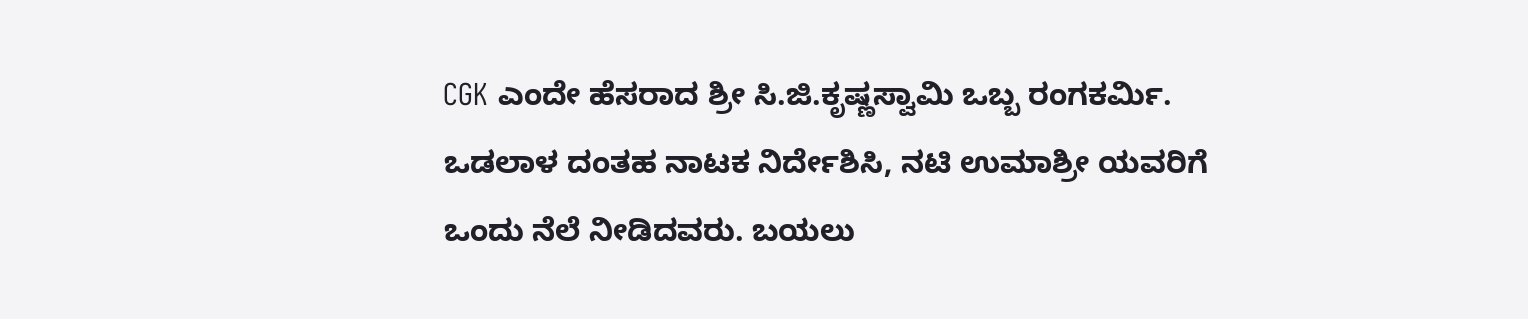CGK ಎಂದೇ ಹೆಸರಾದ ಶ್ರೀ ಸಿ.ಜಿ.ಕೃಷ್ಣಸ್ವಾಮಿ ಒಬ್ಬ ರಂಗಕರ್ಮಿ. ಒಡಲಾಳ ದಂತಹ ನಾಟಕ ನಿರ್ದೇಶಿಸಿ, ನಟಿ ಉಮಾಶ್ರೀ ಯವರಿಗೆ ಒಂದು ನೆಲೆ ನೀಡಿದವರು. ಬಯಲು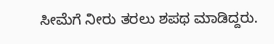ಸೀಮೆಗೆ ನೀರು ತರಲು ಶಪಥ ಮಾಡಿದ್ದರು.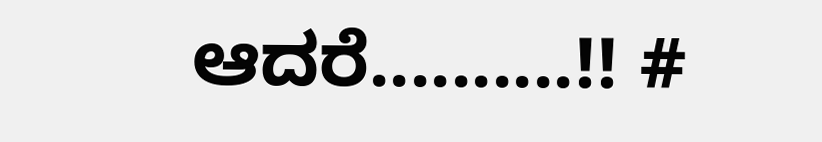ಆದರೆ..........!! #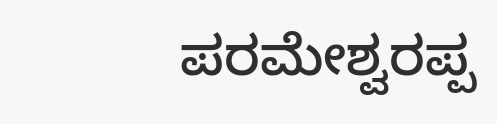ಪರಮೇಶ್ವರಪ್ಪ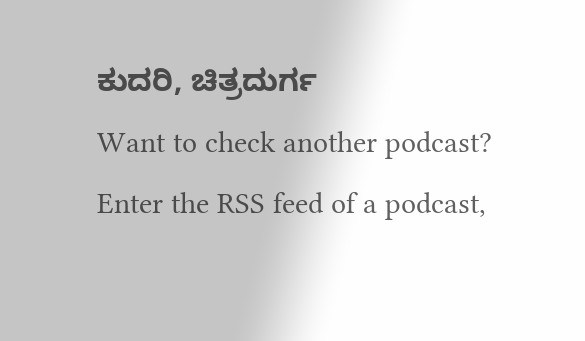ಕುದರಿ, ಚಿತ್ರದುರ್ಗ
Want to check another podcast?
Enter the RSS feed of a podcast,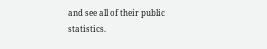and see all of their public statistics.